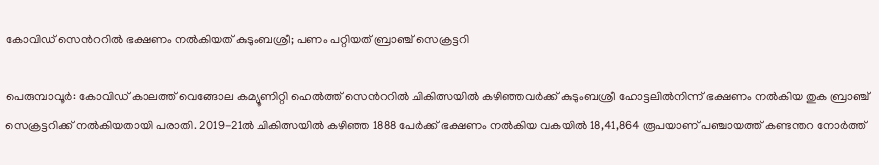കോവിഡ് സെന്‍ററില്‍ ഭക്ഷണം നല്‍കിയത് കുടുംബശ്രീ; പണം പറ്റിയത് ബ്രാഞ്ച് സെക്രട്ടറി

പെരുമ്പാവൂര്‍: കോവിഡ് കാലത്ത് വെങ്ങോല കമ്യൂണിറ്റി ഹെല്‍ത്ത് സെന്‍ററില്‍ ചികിത്സയില്‍ കഴിഞ്ഞവര്‍ക്ക് കുടുംബശ്രീ ഹോട്ടലില്‍നിന്ന് ഭക്ഷണം നല്‍കിയ തുക ബ്രാഞ്ച് സെക്രട്ടറിക്ക് നല്‍കിയതായി പരാതി. 2019-21ല്‍ ചികിത്സയില്‍ കഴിഞ്ഞ 1888 പേര്‍ക്ക് ഭക്ഷണം നല്‍കിയ വകയില്‍ 18,41,864 രൂപയാണ് പഞ്ചായത്ത് കണ്ടന്തറ നോര്‍ത്ത്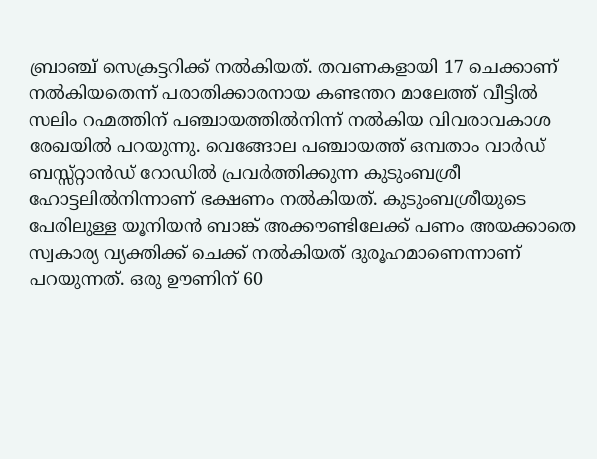ബ്രാഞ്ച് സെക്രട്ടറിക്ക് നല്‍കിയത്. തവണകളായി 17 ചെക്കാണ് നല്‍കിയതെന്ന് പരാതിക്കാരനായ കണ്ടന്തറ മാലേത്ത് വീട്ടില്‍ സലിം റഹ്മത്തിന് പഞ്ചായത്തില്‍നിന്ന് നല്‍കിയ വിവരാവകാശ രേഖയില്‍ പറയുന്നു. വെങ്ങോല പഞ്ചായത്ത് ഒമ്പതാം വാര്‍ഡ് ബസ്സ്റ്റാൻഡ് റോഡില്‍ പ്രവര്‍ത്തിക്കുന്ന കുടുംബശ്രീ ഹോട്ടലില്‍നിന്നാണ് ഭക്ഷണം നല്‍കിയത്. കുടുംബശ്രീയുടെ പേരിലുള്ള യൂനിയന്‍ ബാങ്ക് അക്കൗണ്ടിലേക്ക് പണം അയക്കാതെ സ്വകാര്യ വ്യക്തിക്ക് ചെക്ക് നല്‍കിയത് ദുരൂഹമാണെന്നാണ് പറയുന്നത്. ഒരു ഊണിന് 60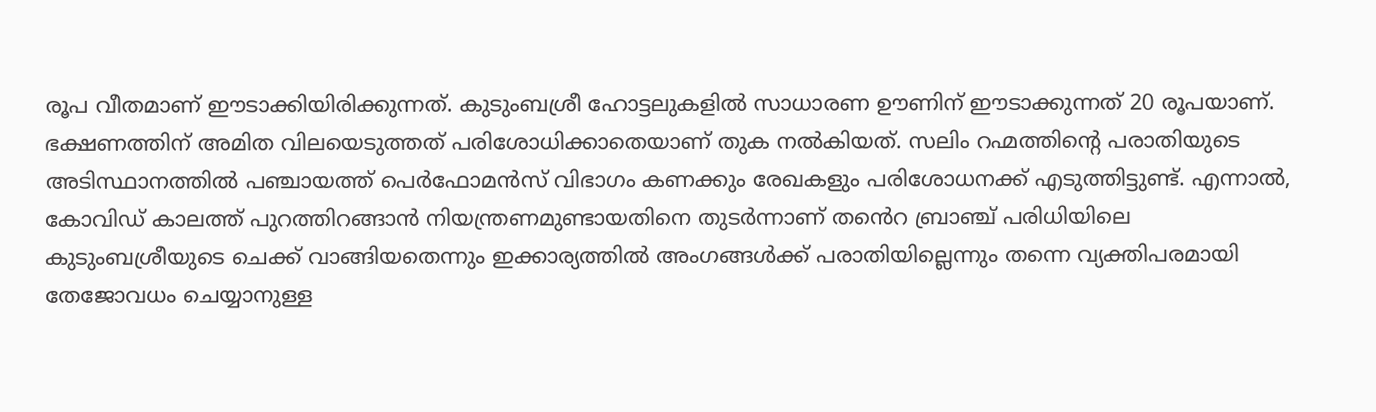രൂപ വീതമാണ് ഈടാക്കിയിരിക്കുന്നത്. കുടുംബശ്രീ ഹോട്ടലുകളില്‍ സാധാരണ ഊണിന് ഈടാക്കുന്നത് 20 രൂപയാണ്. ഭക്ഷണത്തിന് അമിത വിലയെടുത്തത് പരിശോധിക്കാതെയാണ് തുക നല്‍കിയത്. സലിം റഹ്മത്തിന്റെ പരാതിയുടെ അടിസ്ഥാനത്തില്‍ പഞ്ചായത്ത് പെര്‍ഫോമന്‍സ് വിഭാഗം കണക്കും രേഖകളും പരിശോധനക്ക് എടുത്തിട്ടുണ്ട്. എന്നാല്‍, കോവിഡ് കാലത്ത് പുറത്തിറങ്ങാൻ നിയന്ത്രണമുണ്ടായതിനെ തുടര്‍ന്നാണ് ത‍ൻെറ ബ്രാഞ്ച് പരിധിയിലെ കുടുംബശ്രീയുടെ ചെക്ക് വാങ്ങിയതെന്നും ഇക്കാര്യത്തില്‍ അംഗങ്ങള്‍ക്ക് പരാതിയില്ലെന്നും തന്നെ വ്യക്തിപരമായി തേജോവധം ചെയ്യാനുള്ള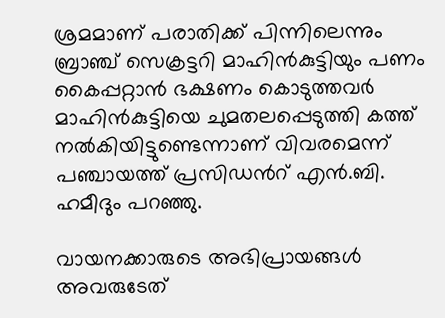ശ്രമമാണ് പരാതിക്ക് പിന്നിലെന്നും ബ്രാഞ്ച് സെക്രട്ടറി മാഹിന്‍കുട്ടിയും പണം കൈപ്പറ്റാൻ ഭക്ഷണം കൊടുത്തവര്‍ മാഹിന്‍കുട്ടിയെ ചുമതലപ്പെടുത്തി കത്ത് നല്‍കിയിട്ടുണ്ടെന്നാണ് വിവരമെന്ന് പഞ്ചായത്ത് പ്രസിഡന്‍റ് എന്‍.ബി. ഹമീദും പറഞ്ഞു.

വായനക്കാരുടെ അഭിപ്രായങ്ങള്‍ അവരുടേത്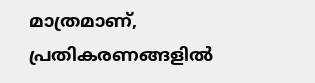മാത്രമാണ്, പ്രതികരണങ്ങളിൽ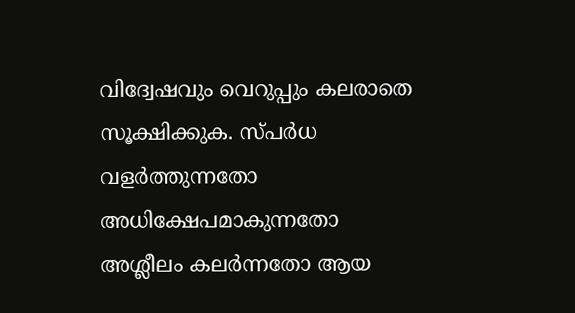വിദ്വേഷവും വെറുപ്പും കലരാതെ സൂക്ഷിക്കുക. സ്പർധ വളർത്തുന്നതോ അധിക്ഷേപമാകുന്നതോ അശ്ലീലം കലർന്നതോ ആയ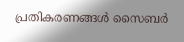പ്രതികരണങ്ങൾ സൈബർ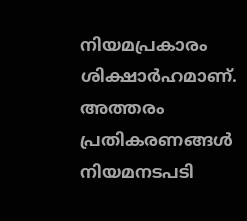നിയമപ്രകാരം ശിക്ഷാർഹമാണ്. അത്തരം പ്രതികരണങ്ങൾ നിയമനടപടി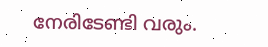നേരിടേണ്ടി വരും.